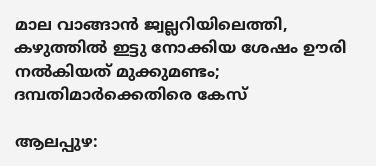മാല വാങ്ങാന്‍ ജ്വല്ലറിയിലെത്തി, കഴുത്തില്‍ ഇട്ടു നോക്കിയ ശേഷം ഊരി നല്‍കിയത് മുക്കുമണ്ടം; ദമ്പതിമാര്‍ക്കെതിരെ കേസ്

ആലപ്പുഴ: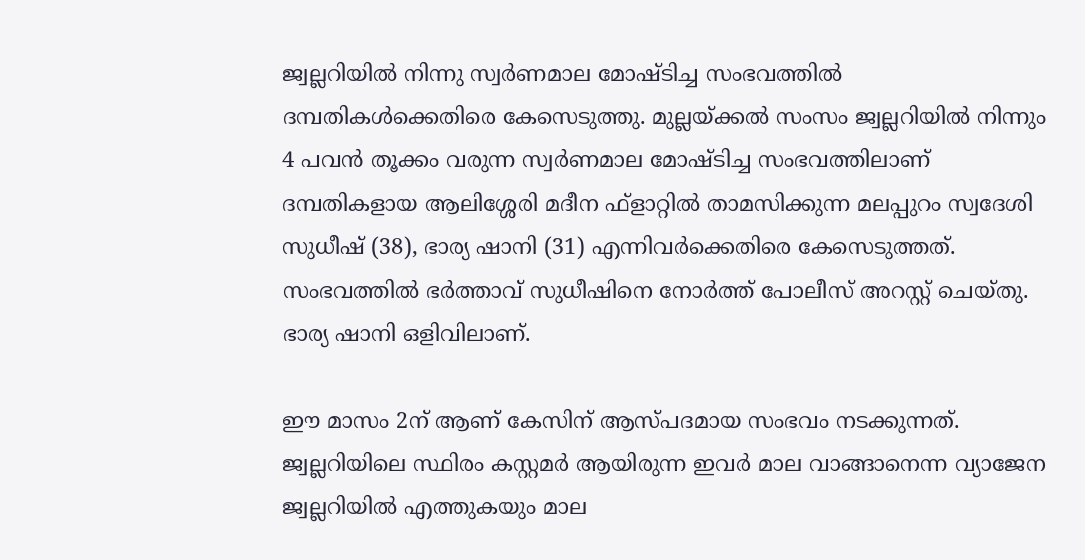ജ്വല്ലറിയില്‍ നിന്നു സ്വര്‍ണമാല മോഷ്ടിച്ച സംഭവത്തില്‍ ദമ്പതികള്‍ക്കെതിരെ കേസെടുത്തു. മുല്ലയ്ക്കല്‍ സംസം ജ്വല്ലറിയില്‍ നിന്നും 4 പവന്‍ തൂക്കം വരുന്ന സ്വര്‍ണമാല മോഷ്ടിച്ച സംഭവത്തിലാണ് ദമ്പതികളായ ആലിശ്ശേരി മദീന ഫ്‌ളാറ്റില്‍ താമസിക്കുന്ന മലപ്പുറം സ്വദേശി സുധീഷ് (38), ഭാര്യ ഷാനി (31) എന്നിവര്‍ക്കെതിരെ കേസെടുത്തത്. സംഭവത്തില്‍ ഭര്‍ത്താവ് സുധീഷിനെ നോര്‍ത്ത് പോലീസ് അറസ്റ്റ് ചെയ്തു. ഭാര്യ ഷാനി ഒളിവിലാണ്.

ഈ മാസം 2ന് ആണ് കേസിന് ആസ്പദമായ സംഭവം നടക്കുന്നത്. ജ്വല്ലറിയിലെ സ്ഥിരം കസ്റ്റമര്‍ ആയിരുന്ന ഇവര്‍ മാല വാങ്ങാനെന്ന വ്യാജേന ജ്വല്ലറിയില്‍ എത്തുകയും മാല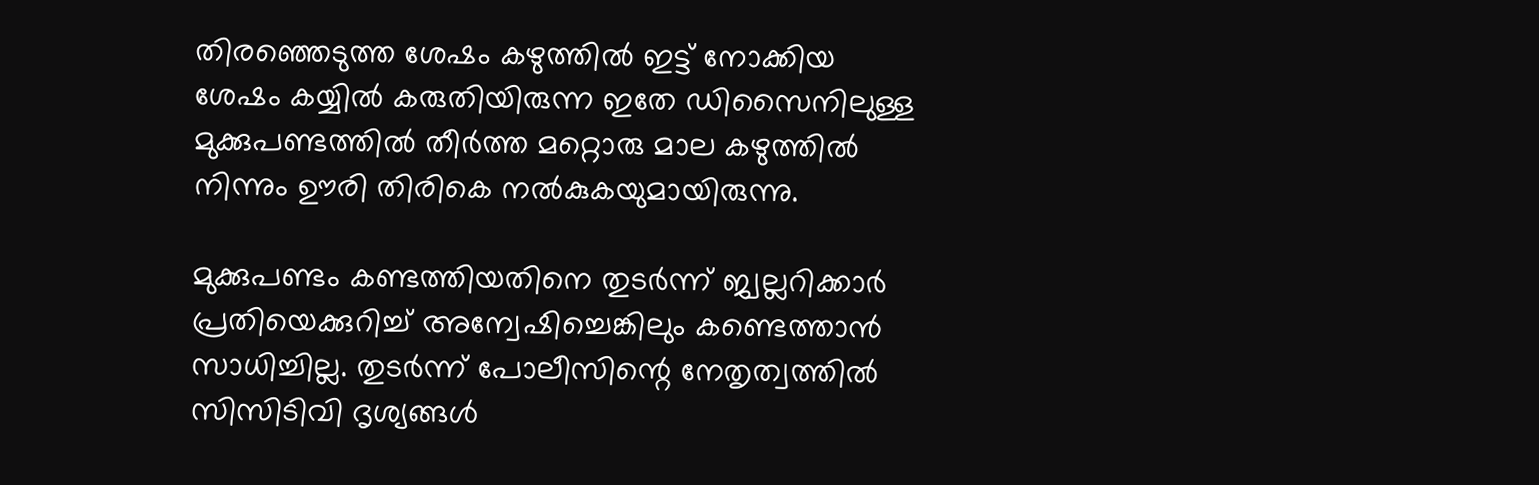തിരഞ്ഞെടുത്ത ശേഷം കഴുത്തില്‍ ഇട്ട് നോക്കിയ ശേഷം കയ്യില്‍ കരുതിയിരുന്ന ഇതേ ഡിസൈനിലുള്ള മുക്കുപണ്ടത്തില്‍ തീര്‍ത്ത മറ്റൊരു മാല കഴുത്തില്‍ നിന്നും ഊരി തിരികെ നല്‍കുകയുമായിരുന്നു.

മുക്കുപണ്ടം കണ്ടത്തിയതിനെ തുടര്‍ന്ന് ജ്വല്ലറിക്കാര്‍ പ്രതിയെക്കുറിച്ച് അന്വേഷിച്ചെങ്കിലും കണ്ടെത്താന്‍ സാധിച്ചില്ല. തുടര്‍ന്ന് പോലീസിന്റെ നേതൃത്വത്തില്‍ സിസിടിവി ദൃശ്യങ്ങള്‍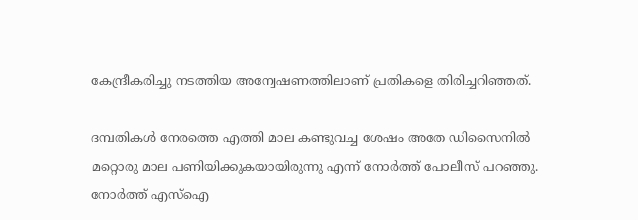കേന്ദ്രീകരിച്ചു നടത്തിയ അന്വേഷണത്തിലാണ് പ്രതികളെ തിരിച്ചറിഞ്ഞത്.

ദമ്പതികള്‍ നേരത്തെ എത്തി മാല കണ്ടുവച്ച ശേഷം അതേ ഡിസൈനില്‍ മറ്റൊരു മാല പണിയിക്കുകയായിരുന്നു എന്ന് നോര്‍ത്ത് പോലീസ് പറഞ്ഞു. നോര്‍ത്ത് എസ്ഐ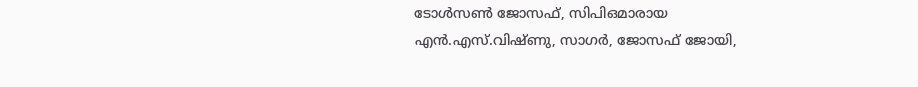ടോള്‍സണ്‍ ജോസഫ്, സിപിഒമാരായ എന്‍.എസ്.വിഷ്ണു, സാഗര്‍, ജോസഫ് ജോയി,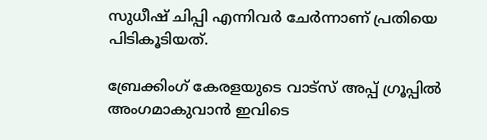സുധീഷ് ചിപ്പി എന്നിവര്‍ ചേര്‍ന്നാണ് പ്രതിയെ പിടികൂടിയത്.

ബ്രേക്കിംഗ് കേരളയുടെ വാട്സ് അപ്പ് ഗ്രൂപ്പിൽ അംഗമാകുവാൻ ഇവിടെ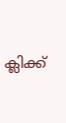ക്ലിക്ക്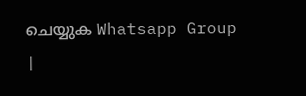ചെയ്യുക Whatsapp Group |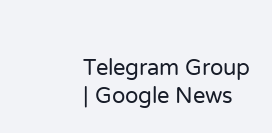Telegram Group | Google News